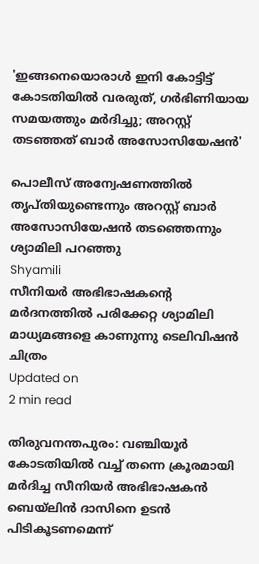'ഇങ്ങനെയൊരാള്‍ ഇനി കോട്ടിട്ട് കോടതിയില്‍ വരരുത്, ഗര്‍ഭിണിയായ സമയത്തും മര്‍ദിച്ചു; അറസ്റ്റ് തടഞ്ഞത് ബാര്‍ അസോസിയേഷന്‍'

പൊലീസ് അന്വേഷണത്തില്‍ തൃപ്തിയുണ്ടെന്നും അറസ്റ്റ് ബാര്‍ അസോസിയേഷന്‍ തടഞ്ഞെന്നും ശ്യാമിലി പറഞ്ഞു
Shyamili
സീനിയര്‍ അഭിഭാഷകന്റെ മര്‍ദനത്തില്‍ പരിക്കേറ്റ ശ്യാമിലി മാധ്യമങ്ങളെ കാണുന്നു ടെലിവിഷന്‍ ചിത്രം
Updated on
2 min read

തിരുവനന്തപുരം: വഞ്ചിയൂര്‍ കോടതിയില്‍ വച്ച് തന്നെ ക്രൂരമായി മര്‍ദിച്ച സീനിയര്‍ അഭിഭാഷകന്‍ ബെയ്ലിന്‍ ദാസിനെ ഉടന്‍ പിടികൂടണമെന്ന്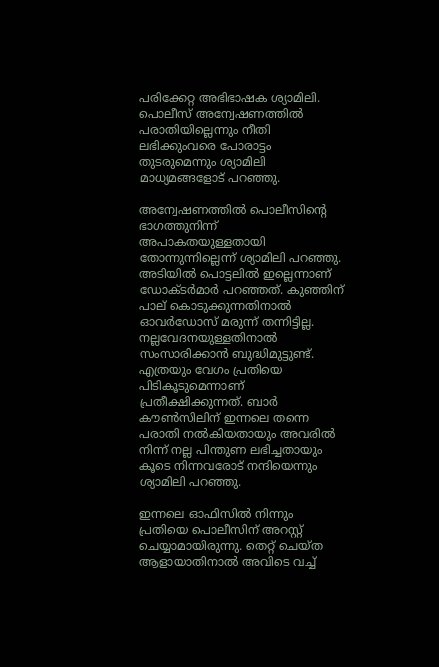പരിക്കേറ്റ അഭിഭാഷക ശ്യാമിലി. പൊലീസ് അന്വേഷണത്തില്‍ പരാതിയില്ലെന്നും നീതി ലഭിക്കുംവരെ പോരാട്ടം തുടരുമെന്നും ശ്യാമിലി മാധ്യമങ്ങളോട് പറഞ്ഞു.

അന്വേഷണത്തില്‍ പൊലീസിന്റെ ഭാഗത്തുനിന്ന് അപാകതയുള്ളതായി തോന്നുന്നില്ലെന്ന് ശ്യാമിലി പറഞ്ഞു. അടിയില്‍ പൊട്ടലില്‍ ഇല്ലെന്നാണ് ഡോക്ടര്‍മാര്‍ പറഞ്ഞത്. കുഞ്ഞിന് പാല് കൊടുക്കുന്നതിനാല്‍ ഓവര്‍ഡോസ് മരുന്ന് തന്നിട്ടില്ല. നല്ലവേദനയുള്ളതിനാല്‍ സംസാരിക്കാന്‍ ബുദ്ധിമുട്ടുണ്ട്. എത്രയും വേഗം പ്രതിയെ പിടികൂടുമെന്നാണ് പ്രതീക്ഷിക്കുന്നത്. ബാര്‍ കൗണ്‍സിലിന് ഇന്നലെ തന്നെ പരാതി നല്‍കിയതായും അവരില്‍ നിന്ന് നല്ല പിന്തുണ ലഭിച്ചതായും കൂടെ നിന്നവരോട് നന്ദിയെന്നും ശ്യാമിലി പറഞ്ഞു.

ഇന്നലെ ഓഫിസില്‍ നിന്നും പ്രതിയെ പൊലീസിന് അറസ്റ്റ് ചെയ്യാമായിരുന്നു. തെറ്റ് ചെയ്ത ആളായാതിനാല്‍ അവിടെ വച്ച്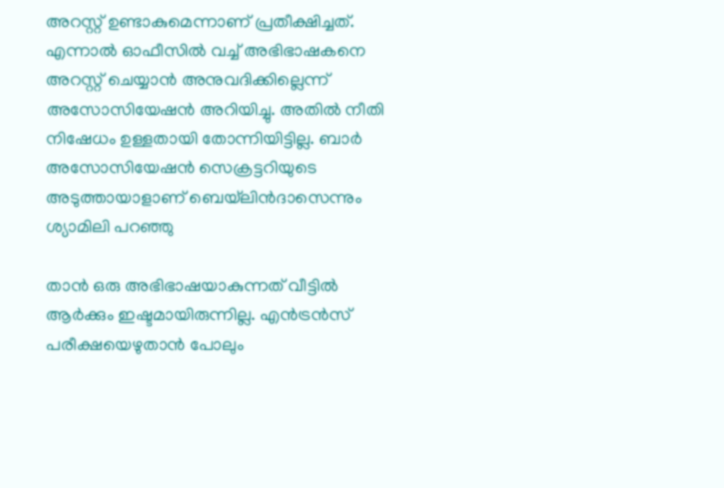അറസ്റ്റ് ഉണ്ടാകുമെന്നാണ് പ്രതീക്ഷിച്ചത്. എന്നാല്‍ ഓഫീസില്‍ വച്ച് അഭിഭാഷകനെ അറസ്റ്റ് ചെയ്യാന്‍ അനുവദിക്കില്ലെന്ന് അസോസിയേഷന്‍ അറിയിച്ചു. അതില്‍ നീതി നിഷേധം ഉള്ളതായി തോന്നിയിട്ടില്ല. ബാര്‍ അസോസിയേഷന്‍ സെക്രട്ടറിയുടെ അടുത്തായാളാണ് ബെയ്‌ലിന്‍ദാസെന്നും ശ്യാമിലി പറഞ്ഞു

താന്‍ ഒരു അഭിഭാഷയാകുന്നത് വീട്ടില്‍ ആര്‍ക്കും ഇഷ്ടമായിരുന്നില്ല. എന്‍ട്രന്‍സ് പരീക്ഷയെഴുതാന്‍ പോലും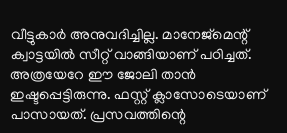വീട്ടുകാര്‍ അനുവദിച്ചില്ല. മാനേജ്‌മെന്റ് ക്വാട്ടയില്‍ സീറ്റ് വാങ്ങിയാണ് പഠിച്ചത്. അത്രയേറേ ഈ ജോലി താന്‍ ഇഷ്ടപ്പെട്ടിരുന്നു. ഫസ്റ്റ് ക്ലാസോടെയാണ് പാസായത്. പ്രസവത്തിന്റെ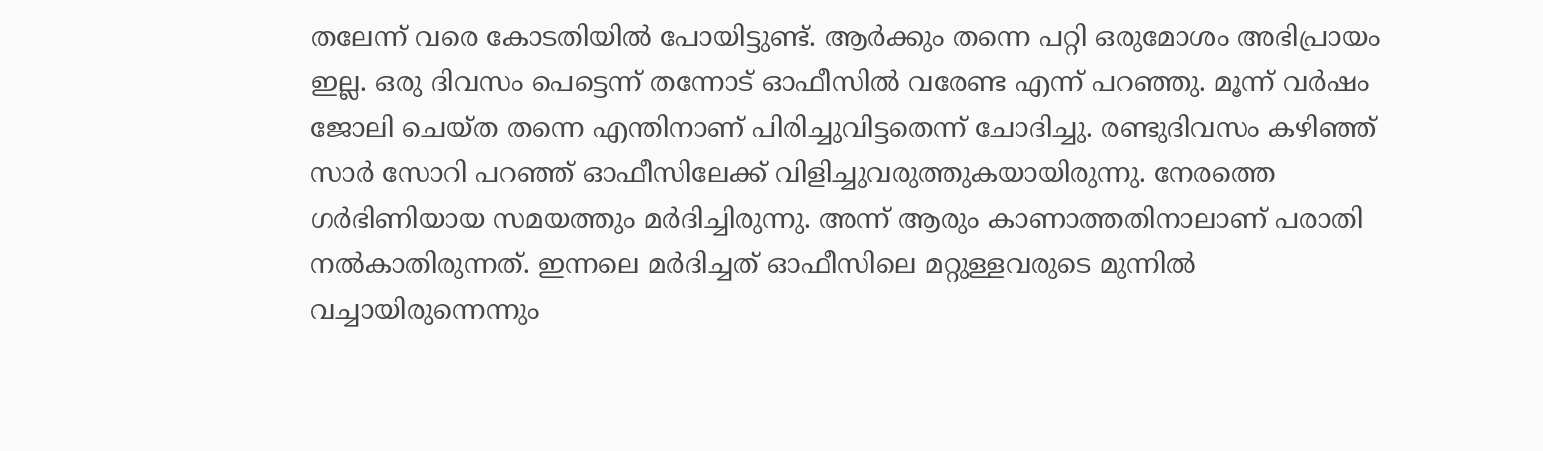തലേന്ന് വരെ കോടതിയില്‍ പോയിട്ടുണ്ട്. ആര്‍ക്കും തന്നെ പറ്റി ഒരുമോശം അഭിപ്രായം ഇല്ല. ഒരു ദിവസം പെട്ടെന്ന് തന്നോട് ഓഫീസില്‍ വരേണ്ട എന്ന് പറഞ്ഞു. മൂന്ന് വര്‍ഷം ജോലി ചെയ്ത തന്നെ എന്തിനാണ് പിരിച്ചുവിട്ടതെന്ന് ചോദിച്ചു. രണ്ടുദിവസം കഴിഞ്ഞ് സാര്‍ സോറി പറഞ്ഞ് ഓഫീസിലേക്ക് വിളിച്ചുവരുത്തുകയായിരുന്നു. നേരത്തെ ഗര്‍ഭിണിയായ സമയത്തും മര്‍ദിച്ചിരുന്നു. അന്ന് ആരും കാണാത്തതിനാലാണ് പരാതി നല്‍കാതിരുന്നത്. ഇന്നലെ മര്‍ദിച്ചത് ഓഫീസിലെ മറ്റുള്ളവരുടെ മുന്നില്‍ വച്ചായിരുന്നെന്നും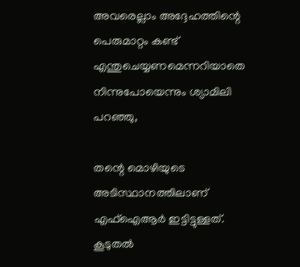അവരെല്ലാം അദ്ദേഹത്തിന്റെ പെരുമാറ്റം കണ്ട് എന്തുചെയ്യണമെന്നറിയാതെ നിന്നുപോയെന്നും ശ്യാമിലി പറഞ്ഞു,

തന്റെ മൊഴിയുടെ അടിസ്ഥാനത്തിലാണ് എഫ്‌ഐആര്‍ ഇട്ടിട്ടുള്ളത്. കൂടുതല്‍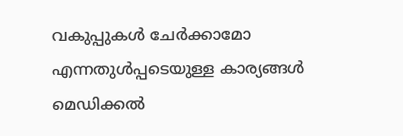വകുപ്പുകള്‍ ചേര്‍ക്കാമോ എന്നതുള്‍പ്പടെയുള്ള കാര്യങ്ങള്‍ മെഡിക്കല്‍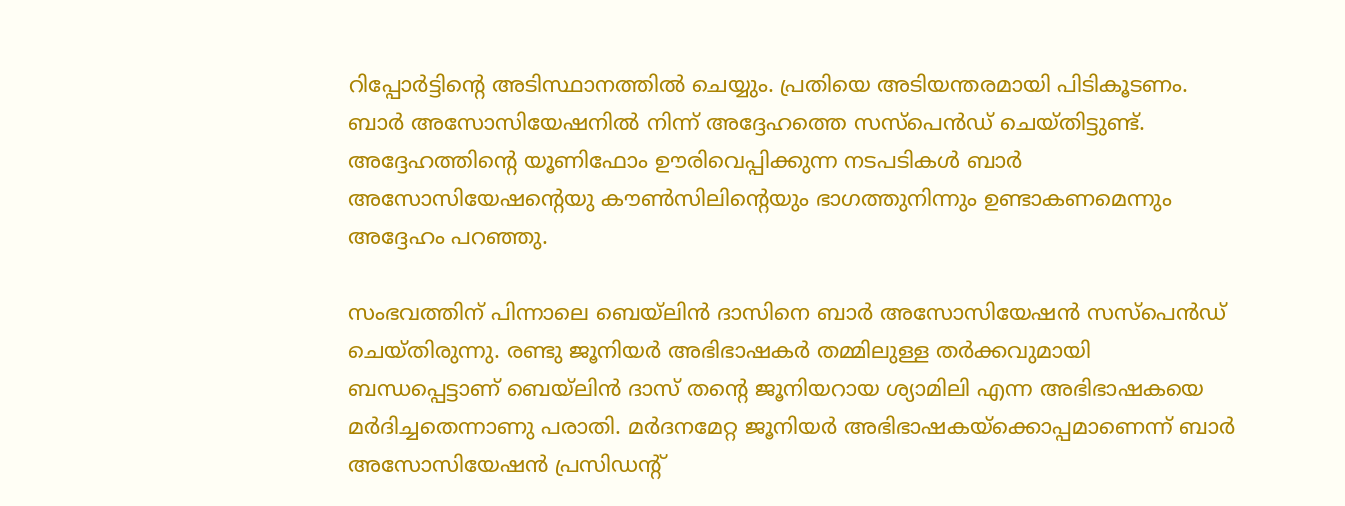റിപ്പോര്‍ട്ടിന്റെ അടിസ്ഥാനത്തില്‍ ചെയ്യും. പ്രതിയെ അടിയന്തരമായി പിടികൂടണം. ബാര്‍ അസോസിയേഷനില്‍ നിന്ന് അദ്ദേഹത്തെ സസ്‌പെന്‍ഡ് ചെയ്തിട്ടുണ്ട്. അദ്ദേഹത്തിന്റെ യൂണിഫോം ഊരിവെപ്പിക്കുന്ന നടപടികള്‍ ബാര്‍ അസോസിയേഷന്റെയു കൗണ്‍സിലിന്റെയും ഭാഗത്തുനിന്നും ഉണ്ടാകണമെന്നും അദ്ദേഹം പറഞ്ഞു.

സംഭവത്തിന് പിന്നാലെ ബെയ്ലിന്‍ ദാസിനെ ബാര്‍ അസോസിയേഷന്‍ സസ്പെന്‍ഡ് ചെയ്തിരുന്നു. രണ്ടു ജൂനിയര്‍ അഭിഭാഷകര്‍ തമ്മിലുള്ള തര്‍ക്കവുമായി ബന്ധപ്പെട്ടാണ് ബെയ്ലിന്‍ ദാസ് തന്റെ ജൂനിയറായ ശ്യാമിലി എന്ന അഭിഭാഷകയെ മര്‍ദിച്ചതെന്നാണു പരാതി. മര്‍ദനമേറ്റ ജൂനിയര്‍ അഭിഭാഷകയ്ക്കൊപ്പമാണെന്ന് ബാര്‍ അസോസിയേഷന്‍ പ്രസിഡന്റ്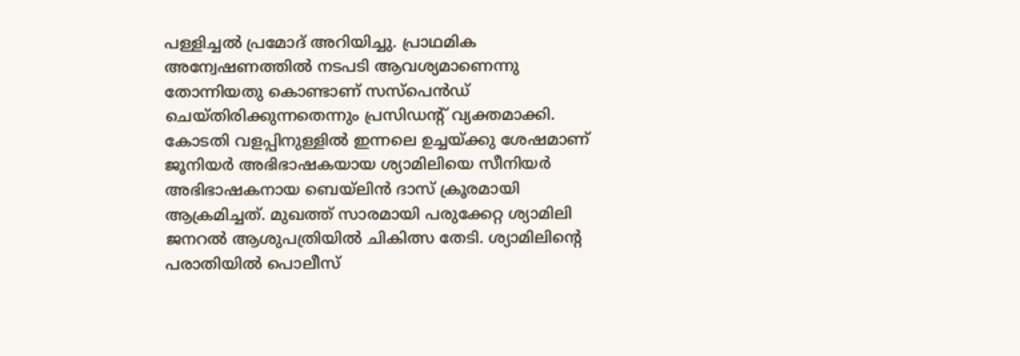പള്ളിച്ചല്‍ പ്രമോദ് അറിയിച്ചു. പ്രാഥമിക അന്വേഷണത്തില്‍ നടപടി ആവശ്യമാണെന്നു തോന്നിയതു കൊണ്ടാണ് സസ്പെന്‍ഡ് ചെയ്തിരിക്കുന്നതെന്നും പ്രസിഡന്റ് വ്യക്തമാക്കി. കോടതി വളപ്പിനുള്ളില്‍ ഇന്നലെ ഉച്ചയ്ക്കു ശേഷമാണ് ജൂനിയര്‍ അഭിഭാഷകയായ ശ്യാമിലിയെ സീനിയര്‍ അഭിഭാഷകനായ ബെയ്‌ലിന്‍ ദാസ് ക്രൂരമായി ആക്രമിച്ചത്. മുഖത്ത് സാരമായി പരുക്കേറ്റ ശ്യാമിലി ജനറല്‍ ആശുപത്രിയില്‍ ചികിത്സ തേടി. ശ്യാമിലിന്റെ പരാതിയില്‍ പൊലീസ്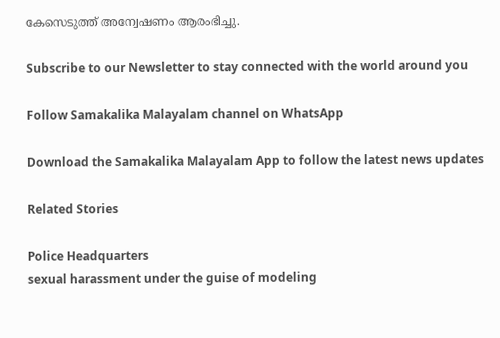കേസെടുത്ത് അന്വേഷണം ആരംഭിച്ചു.

Subscribe to our Newsletter to stay connected with the world around you

Follow Samakalika Malayalam channel on WhatsApp

Download the Samakalika Malayalam App to follow the latest news updates

Related Stories

Police Headquarters
sexual harassment under the guise of modeling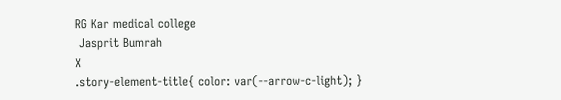RG Kar medical college
 Jasprit Bumrah
X
.story-element-title{ color: var(--arrow-c-light); }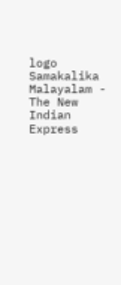logo
Samakalika Malayalam - The New Indian Express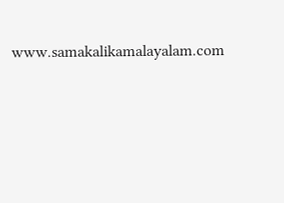www.samakalikamalayalam.com